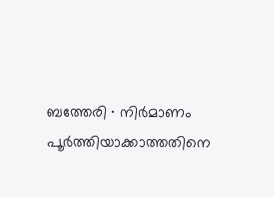ബത്തേരി ∙ നിർമാണം പൂർത്തിയാക്കാത്തതിനെ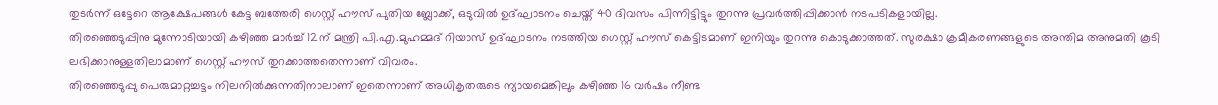തുടർന്ന് ഒട്ടേറെ ആക്ഷേപങ്ങൾ കേട്ട ബത്തേരി ഗെസ്റ്റ് ഹൗസ് പുതിയ ബ്ലോക്ക്, ഒടുവിൽ ഉദ്ഘാടനം ചെയ്ത് 40 ദിവസം പിന്നിട്ടിട്ടും തുറന്നു പ്രവർത്തിപ്പിക്കാൻ നടപടികളായില്ല.
തിരഞ്ഞെടുപ്പിനു മുന്നോടിയായി കഴിഞ്ഞ മാർച്ച് 12ന് മന്ത്രി പി.എ.മുഹമ്മദ് റിയാസ് ഉദ്ഘാടനം നടത്തിയ ഗെസ്റ്റ് ഹൗസ് കെട്ടിടമാണ് ഇനിയും തുറന്നു കൊടുക്കാത്തത്. സുരക്ഷാ ക്രമീകരണങ്ങളുടെ അന്തിമ അനുമതി കൂടി ലഭിക്കാനുള്ളതിലാമാണ് ഗെസ്റ്റ് ഹൗസ് തുറക്കാത്തതെന്നാണ് വിവരം.
തിരഞ്ഞെടുപ്പു പെരുമാറ്റച്ചട്ടം നിലനിൽക്കുന്നതിനാലാണ് ഇതെന്നാണ് അധികൃതരുടെ ന്യായമെങ്കിലും കഴിഞ്ഞ 16 വർഷം നീണ്ട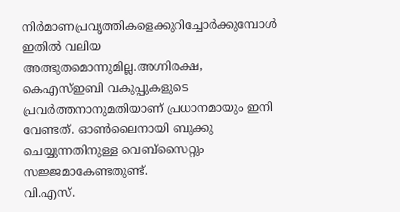നിർമാണപ്രവൃത്തികളെക്കുറിച്ചോർക്കുമ്പോൾ ഇതിൽ വലിയ അത്ഭുതമൊന്നുമില്ല.അഗ്നിരക്ഷ, കെഎസ്ഇബി വകുപ്പുകളുടെ പ്രവർത്തനാനുമതിയാണ് പ്രധാനമായും ഇനി വേണ്ടത്. ഓൺലൈനായി ബുക്കു ചെയ്യുന്നതിനുള്ള വെബ്സൈറ്റും സജ്ജമാകേണ്ടതുണ്ട്.
വി.എസ്.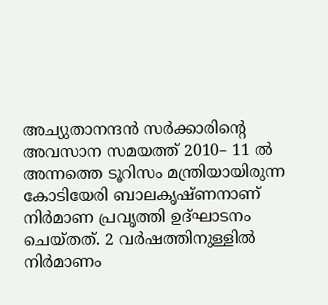അച്യുതാനന്ദൻ സർക്കാരിന്റെ അവസാന സമയത്ത് 2010– 11 ൽ അന്നത്തെ ടൂറിസം മന്ത്രിയായിരുന്ന കോടിയേരി ബാലകൃഷ്ണനാണ് നിർമാണ പ്രവൃത്തി ഉദ്ഘാടനം ചെയ്തത്. 2 വർഷത്തിനുള്ളിൽ നിർമാണം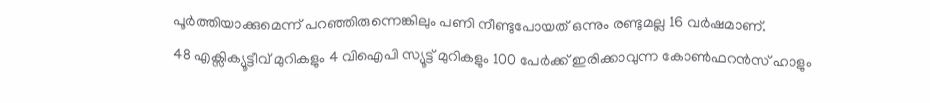പൂർത്തിയാക്കുമെന്ന് പറഞ്ഞിരുന്നെങ്കിലും പണി നീണ്ടുപോയത് ഒന്നും രണ്ടുമല്ല 16 വർഷമാണ്.
48 എക്സിക്യൂട്ടീവ് മുറികളും 4 വിഐപി സ്യൂട്ട് മുറികളും 100 പേർക്ക് ഇരിക്കാവുന്ന കോൺഫറൻസ് ഹാളും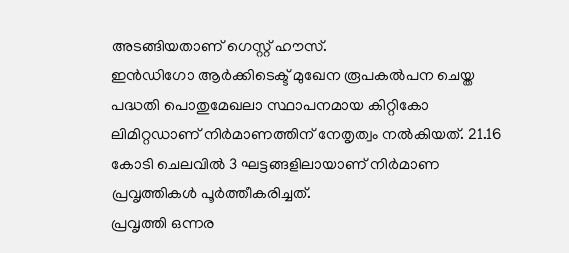അടങ്ങിയതാണ് ഗെസ്റ്റ് ഹൗസ്.
ഇൻഡിഗോ ആർക്കിടെക്ട് മുഖേന രൂപകൽപന ചെയ്ത പദ്ധതി പൊതുമേഖലാ സ്ഥാപനമായ കിറ്റികോ ലിമിറ്റഡാണ് നിർമാണത്തിന് നേതൃത്വം നൽകിയത്. 21.16 കോടി ചെലവിൽ 3 ഘട്ടങ്ങളിലായാണ് നിർമാണ പ്രവൃത്തികൾ പൂർത്തീകരിച്ചത്.
പ്രവൃത്തി ഒന്നര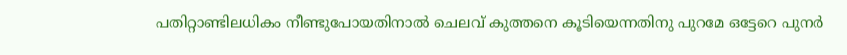പതിറ്റാണ്ടിലധികം നീണ്ടുപോയതിനാൽ ചെലവ് കുത്തനെ കൂടിയെന്നതിനു പുറമേ ഒട്ടേറെ പുനർ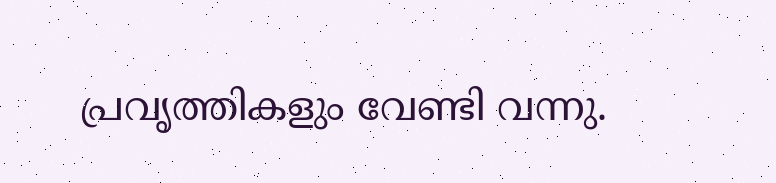പ്രവൃത്തികളും വേണ്ടി വന്നു.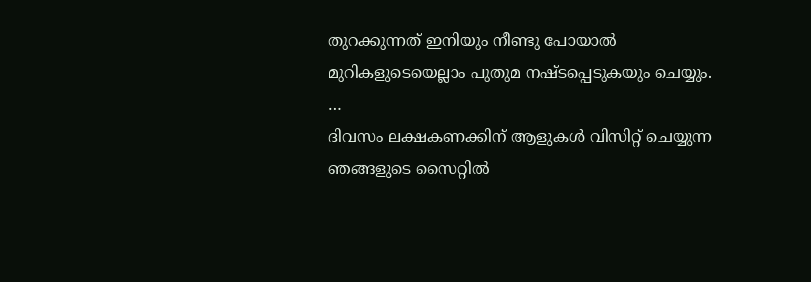തുറക്കുന്നത് ഇനിയും നീണ്ടു പോയാൽ മുറികളുടെയെല്ലാം പുതുമ നഷ്ടപ്പെടുകയും ചെയ്യും.
…
ദിവസം ലക്ഷകണക്കിന് ആളുകൾ വിസിറ്റ് ചെയ്യുന്ന ഞങ്ങളുടെ സൈറ്റിൽ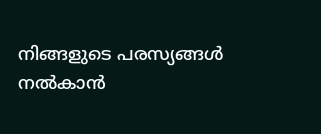നിങ്ങളുടെ പരസ്യങ്ങൾ നൽകാൻ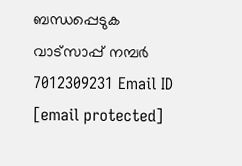ബന്ധപ്പെടുക വാട്സാപ്പ് നമ്പർ 7012309231 Email ID [email protected]